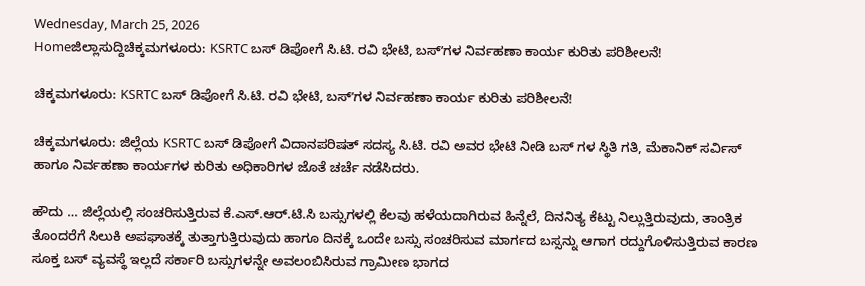Wednesday, March 25, 2026
Homeಜಿಲ್ಲಾಸುದ್ದಿಚಿಕ್ಕಮಗಳೂರು: KSRTC ಬಸ್‌‌ ಡಿಪೋಗೆ ಸಿ.ಟಿ. ರವಿ ಭೇಟಿ, ಬಸ್ʼಗಳ ನಿರ್ವಹಣಾ ಕಾರ್ಯ ಕುರಿತು ಪರಿಶೀಲನೆ!

ಚಿಕ್ಕಮಗಳೂರು: KSRTC ಬಸ್‌‌ ಡಿಪೋಗೆ ಸಿ.ಟಿ. ರವಿ ಭೇಟಿ, ಬಸ್ʼಗಳ ನಿರ್ವಹಣಾ ಕಾರ್ಯ ಕುರಿತು ಪರಿಶೀಲನೆ!

ಚಿಕ್ಕಮಗಳೂರು: ಜಿಲ್ಲೆಯ KSRTC ಬಸ್ ಡಿಪೋಗೆ ವಿದಾನಪರಿಷತ್‌ ಸದಸ್ಯ ಸಿ.ಟಿ. ರವಿ ಅವರ ಭೇಟಿ ನೀಡಿ ಬಸ್‌ ಗಳ ಸ್ಥಿತಿ ಗತಿ, ಮೆಕಾನಿಕ್‌ ಸರ್ವಿಸ್‌ ಹಾಗೂ ನಿರ್ವಹಣಾ ಕಾರ್ಯಗಳ ಕುರಿತು ಅಧಿಕಾರಿಗಳ ಜೊತೆ ಚರ್ಚೆ ನಡೆಸಿದರು.

ಹೌದು … ಜಿಲ್ಲೆಯಲ್ಲಿ ಸಂಚರಿಸುತ್ತಿರುವ ಕೆ.ಎಸ್.ಆರ್.ಟಿ.ಸಿ ಬಸ್ಸುಗಳಲ್ಲಿ ಕೆಲವು ಹಳೆಯದಾಗಿರುವ ಹಿನ್ನೆಲೆ, ದಿನನಿತ್ಯ ಕೆಟ್ಟು ನಿಲ್ಲುತ್ತಿರುವುದು, ತಾಂತ್ರಿಕ ತೊಂದರೆಗೆ ಸಿಲುಕಿ ಅಪಘಾತಕ್ಕೆ ತುತ್ತಾಗುತ್ತಿರುವುದು ಹಾಗೂ ದಿನಕ್ಕೆ ಒಂದೇ ಬಸ್ಸು ಸಂಚರಿಸುವ ಮಾರ್ಗದ ಬಸ್ಸನ್ನು ಆಗಾಗ ರದ್ದುಗೊಳಿಸುತ್ತಿರುವ ಕಾರಣ ಸೂಕ್ತ ಬಸ್ ವ್ಯವಸ್ಥೆ ಇಲ್ಲದೆ ಸರ್ಕಾರಿ ಬಸ್ಸುಗಳನ್ನೇ ಅವಲಂಬಿಸಿರುವ ಗ್ರಾಮೀಣ ಭಾಗದ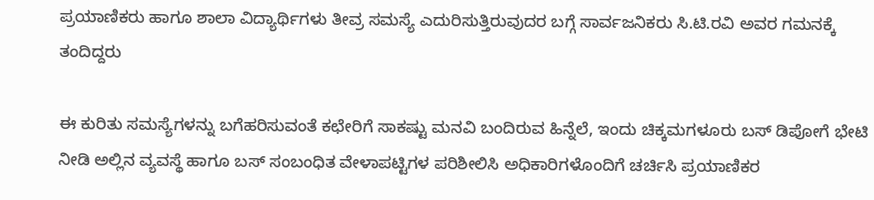ಪ್ರಯಾಣಿಕರು ಹಾಗೂ ಶಾಲಾ ವಿದ್ಯಾರ್ಥಿಗಳು ತೀವ್ರ ಸಮಸ್ಯೆ ಎದುರಿಸುತ್ತಿರುವುದರ ಬಗ್ಗೆ ಸಾರ್ವಜನಿಕರು ಸಿ.ಟಿ.ರವಿ ಅವರ ಗಮನಕ್ಕೆ ತಂದಿದ್ದರು

ಈ ಕುರಿತು ಸಮಸ್ಯೆಗಳನ್ನು ಬಗೆಹರಿಸುವಂತೆ ಕಛೇರಿಗೆ ಸಾಕಷ್ಟು ಮನವಿ ಬಂದಿರುವ ಹಿನ್ನೆಲೆ, ಇಂದು ಚಿಕ್ಕಮಗಳೂರು ಬಸ್ ಡಿಪೋಗೆ ಭೇಟಿ ನೀಡಿ ಅಲ್ಲಿನ ವ್ಯವಸ್ಥೆ ಹಾಗೂ ಬಸ್ ಸಂಬಂಧಿತ ವೇಳಾಪಟ್ಟಿಗಳ ಪರಿಶೀಲಿಸಿ ಅಧಿಕಾರಿಗಳೊಂದಿಗೆ ಚರ್ಚಿಸಿ ಪ್ರಯಾಣಿಕರ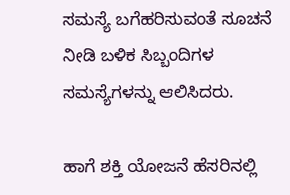ಸಮಸ್ಯೆ ಬಗೆಹರಿಸುವಂತೆ ಸೂಚನೆ ನೀಡಿ ಬಳಿಕ ಸಿಬ್ಬಂದಿಗಳ ಸಮಸ್ಯೆಗಳನ್ನು ಆಲಿಸಿದರು.

ಹಾಗೆ ಶಕ್ತಿ ಯೋಜನೆ ಹೆಸರಿನಲ್ಲಿ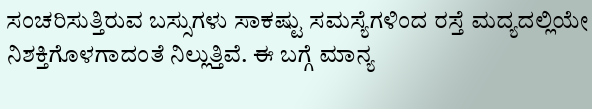ಸಂಚರಿಸುತ್ತಿರುವ ಬಸ್ಸುಗಳು ಸಾಕಷ್ಟು ಸಮಸ್ಯೆಗಳಿಂದ ರಸ್ತೆ ಮದ್ಯದಲ್ಲಿಯೇ ನಿಶಕ್ತಿಗೊಳಗಾದಂತೆ ನಿಲ್ಲುತ್ತಿವೆ. ಈ ಬಗ್ಗೆ ಮಾನ್ಯ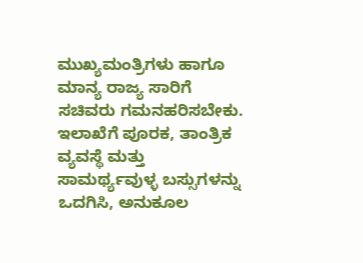ಮುಖ್ಯಮಂತ್ರಿಗಳು ಹಾಗೂ ಮಾನ್ಯ ರಾಜ್ಯ ಸಾರಿಗೆ ಸಚಿವರು ಗಮನಹರಿಸಬೇಕು. ಇಲಾಖೆಗೆ ಪೂರಕ, ತಾಂತ್ರಿಕ ವ್ಯವಸ್ಥೆ ಮತ್ತು ಸಾಮರ್ಥ್ಯವುಳ್ಳ ಬಸ್ಸುಗಳನ್ನು ಒದಗಿಸಿ, ಅನುಕೂಲ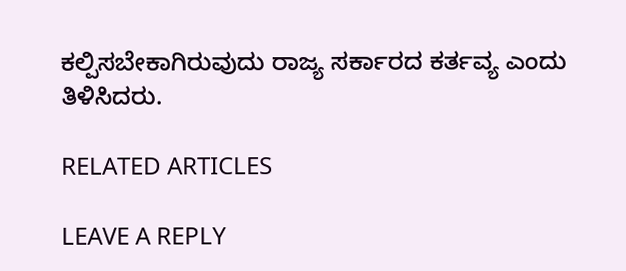ಕಲ್ಪಿಸಬೇಕಾಗಿರುವುದು ರಾಜ್ಯ ಸರ್ಕಾರದ ಕರ್ತವ್ಯ ಎಂದು ತಿಳಿಸಿದರು.

RELATED ARTICLES

LEAVE A REPLY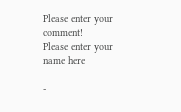Please enter your comment!
Please enter your name here

-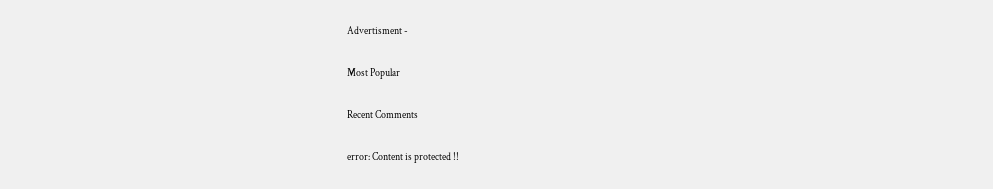Advertisment -

Most Popular

Recent Comments

error: Content is protected !!